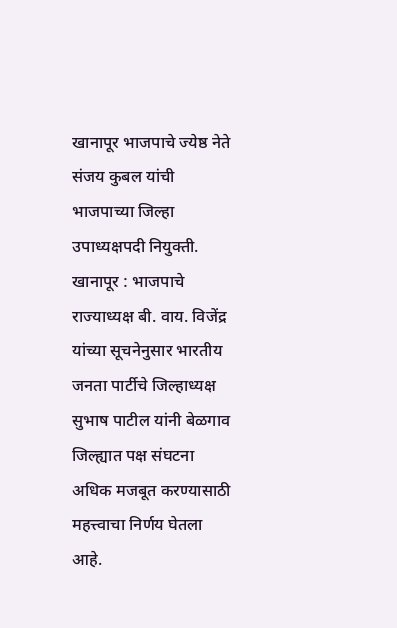खानापूर भाजपाचे ज्येष्ठ नेते संजय कुबल यांची भाजपाच्या जिल्हा उपाध्यक्षपदी नियुक्ती.
खानापूर : भाजपाचे राज्याध्यक्ष बी. वाय. विजेंद्र यांच्या सूचनेनुसार भारतीय जनता पार्टीचे जिल्हाध्यक्ष सुभाष पाटील यांनी बेळगाव जिल्ह्यात पक्ष संघटना अधिक मजबूत करण्यासाठी महत्त्वाचा निर्णय घेतला आहे.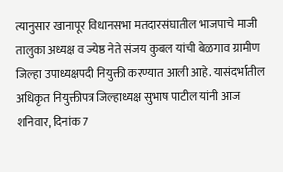त्यानुसार खानापूर विधानसभा मतदारसंघातील भाजपाचे माजी तालुका अध्यक्ष व ज्येष्ठ नेते संजय कुबल यांची बेळगाव ग्रामीण जिल्हा उपाध्यक्षपदी नियुक्ती करण्यात आली आहे. यासंदर्भातील अधिकृत नियुक्तीपत्र जिल्हाध्यक्ष सुभाष पाटील यांनी आज शनिवार, दिनांक 7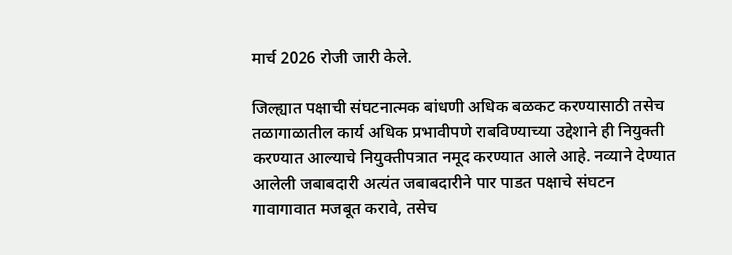मार्च 2026 रोजी जारी केले.

जिल्ह्यात पक्षाची संघटनात्मक बांधणी अधिक बळकट करण्यासाठी तसेच तळागाळातील कार्य अधिक प्रभावीपणे राबविण्याच्या उद्देशाने ही नियुक्ती करण्यात आल्याचे नियुक्तीपत्रात नमूद करण्यात आले आहे. नव्याने देण्यात आलेली जबाबदारी अत्यंत जबाबदारीने पार पाडत पक्षाचे संघटन गावागावात मजबूत करावे, तसेच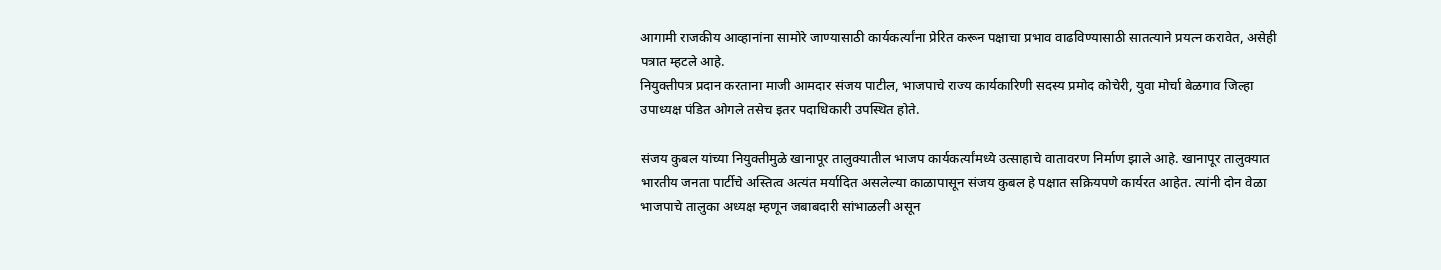आगामी राजकीय आव्हानांना सामोरे जाण्यासाठी कार्यकर्त्यांना प्रेरित करून पक्षाचा प्रभाव वाढविण्यासाठी सातत्याने प्रयत्न करावेत, असेही पत्रात म्हटले आहे.
नियुक्तीपत्र प्रदान करताना माजी आमदार संजय पाटील, भाजपाचे राज्य कार्यकारिणी सदस्य प्रमोद कोचेरी, युवा मोर्चा बेळगाव जिल्हा उपाध्यक्ष पंडित ओगले तसेच इतर पदाधिकारी उपस्थित होते.

संजय कुबल यांच्या नियुक्तीमुळे खानापूर तालुक्यातील भाजप कार्यकर्त्यांमध्ये उत्साहाचे वातावरण निर्माण झाले आहे. खानापूर तालुक्यात भारतीय जनता पार्टीचे अस्तित्व अत्यंत मर्यादित असलेल्या काळापासून संजय कुबल हे पक्षात सक्रियपणे कार्यरत आहेत. त्यांनी दोन वेळा भाजपाचे तालुका अध्यक्ष म्हणून जबाबदारी सांभाळली असून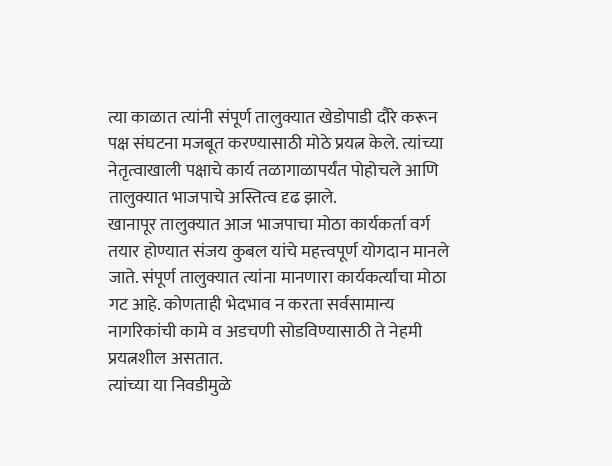त्या काळात त्यांनी संपूर्ण तालुक्यात खेडोपाडी दौरे करून पक्ष संघटना मजबूत करण्यासाठी मोठे प्रयत्न केले. त्यांच्या नेतृत्वाखाली पक्षाचे कार्य तळागाळापर्यंत पोहोचले आणि तालुक्यात भाजपाचे अस्तित्व दृढ झाले.
खानापूर तालुक्यात आज भाजपाचा मोठा कार्यकर्ता वर्ग तयार होण्यात संजय कुबल यांचे महत्त्वपूर्ण योगदान मानले जाते. संपूर्ण तालुक्यात त्यांना मानणारा कार्यकर्त्यांचा मोठा गट आहे. कोणताही भेदभाव न करता सर्वसामान्य नागरिकांची कामे व अडचणी सोडविण्यासाठी ते नेहमी प्रयत्नशील असतात.
त्यांच्या या निवडीमुळे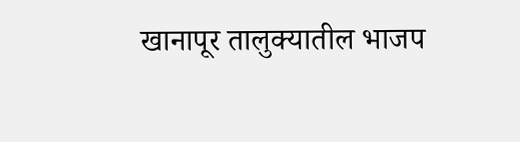खानापूर तालुक्यातील भाजप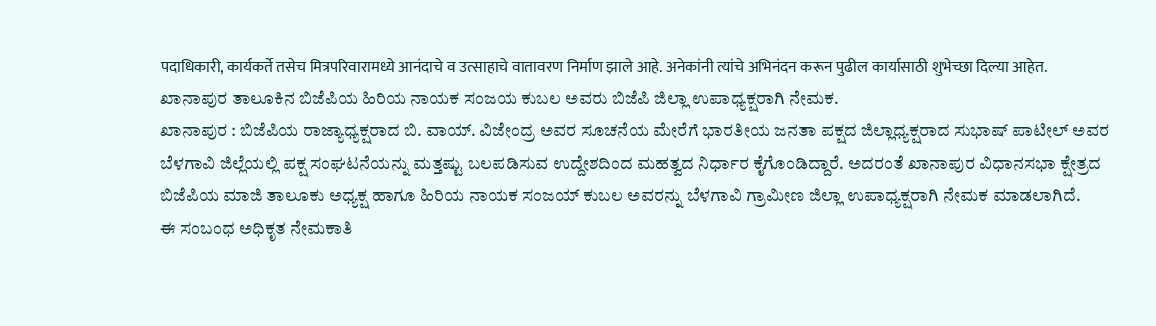पदाधिकारी, कार्यकर्ते तसेच मित्रपरिवारामध्ये आनंदाचे व उत्साहाचे वातावरण निर्माण झाले आहे. अनेकांनी त्यांचे अभिनंदन करून पुढील कार्यासाठी शुभेच्छा दिल्या आहेत.
ಖಾನಾಪುರ ತಾಲೂಕಿನ ಬಿಜೆಪಿಯ ಹಿರಿಯ ನಾಯಕ ಸಂಜಯ ಕುಬಲ ಅವರು ಬಿಜೆಪಿ ಜಿಲ್ಲಾ ಉಪಾಧ್ಯಕ್ಷರಾಗಿ ನೇಮಕ.
ಖಾನಾಪುರ : ಬಿಜೆಪಿಯ ರಾಜ್ಯಾಧ್ಯಕ್ಷರಾದ ಬಿ. ವಾಯ್. ವಿಜೇಂದ್ರ ಅವರ ಸೂಚನೆಯ ಮೇರೆಗೆ ಭಾರತೀಯ ಜನತಾ ಪಕ್ಷದ ಜಿಲ್ಲಾಧ್ಯಕ್ಷರಾದ ಸುಭಾಷ್ ಪಾಟೀಲ್ ಅವರ ಬೆಳಗಾವಿ ಜಿಲ್ಲೆಯಲ್ಲಿ ಪಕ್ಷ ಸಂಘಟನೆಯನ್ನು ಮತ್ತಷ್ಟು ಬಲಪಡಿಸುವ ಉದ್ದೇಶದಿಂದ ಮಹತ್ವದ ನಿರ್ಧಾರ ಕೈಗೊಂಡಿದ್ದಾರೆ. ಅದರಂತೆ ಖಾನಾಪುರ ವಿಧಾನಸಭಾ ಕ್ಷೇತ್ರದ ಬಿಜೆಪಿಯ ಮಾಜಿ ತಾಲೂಕು ಅಧ್ಯಕ್ಷ ಹಾಗೂ ಹಿರಿಯ ನಾಯಕ ಸಂಜಯ್ ಕುಬಲ ಅವರನ್ನು ಬೆಳಗಾವಿ ಗ್ರಾಮೀಣ ಜಿಲ್ಲಾ ಉಪಾಧ್ಯಕ್ಷರಾಗಿ ನೇಮಕ ಮಾಡಲಾಗಿದೆ.
ಈ ಸಂಬಂಧ ಅಧಿಕೃತ ನೇಮಕಾತಿ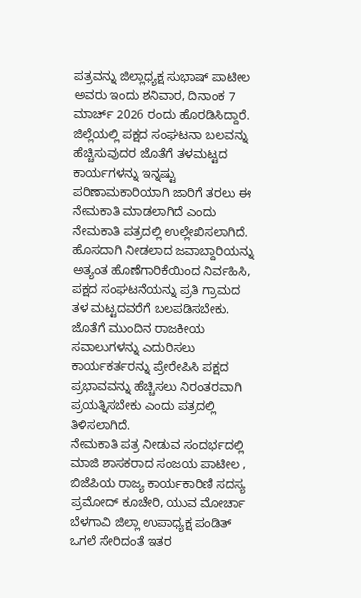ಪತ್ರವನ್ನು ಜಿಲ್ಲಾಧ್ಯಕ್ಷ ಸುಭಾಷ್ ಪಾಟೀಲ ಅವರು ಇಂದು ಶನಿವಾರ, ದಿನಾಂಕ 7 ಮಾರ್ಚ್ 2026 ರಂದು ಹೊರಡಿಸಿದ್ದಾರೆ.
ಜಿಲ್ಲೆಯಲ್ಲಿ ಪಕ್ಷದ ಸಂಘಟನಾ ಬಲವನ್ನು ಹೆಚ್ಚಿಸುವುದರ ಜೊತೆಗೆ ತಳಮಟ್ಟದ ಕಾರ್ಯಗಳನ್ನು ಇನ್ನಷ್ಟು ಪರಿಣಾಮಕಾರಿಯಾಗಿ ಜಾರಿಗೆ ತರಲು ಈ ನೇಮಕಾತಿ ಮಾಡಲಾಗಿದೆ ಎಂದು ನೇಮಕಾತಿ ಪತ್ರದಲ್ಲಿ ಉಲ್ಲೇಖಿಸಲಾಗಿದೆ. ಹೊಸದಾಗಿ ನೀಡಲಾದ ಜವಾಬ್ದಾರಿಯನ್ನು ಅತ್ಯಂತ ಹೊಣೆಗಾರಿಕೆಯಿಂದ ನಿರ್ವಹಿಸಿ, ಪಕ್ಷದ ಸಂಘಟನೆಯನ್ನು ಪ್ರತಿ ಗ್ರಾಮದ ತಳ ಮಟ್ಟದವರೆಗೆ ಬಲಪಡಿಸಬೇಕು. ಜೊತೆಗೆ ಮುಂದಿನ ರಾಜಕೀಯ ಸವಾಲುಗಳನ್ನು ಎದುರಿಸಲು ಕಾರ್ಯಕರ್ತರನ್ನು ಪ್ರೇರೇಪಿಸಿ ಪಕ್ಷದ ಪ್ರಭಾವವನ್ನು ಹೆಚ್ಚಿಸಲು ನಿರಂತರವಾಗಿ ಪ್ರಯತ್ನಿಸಬೇಕು ಎಂದು ಪತ್ರದಲ್ಲಿ ತಿಳಿಸಲಾಗಿದೆ.
ನೇಮಕಾತಿ ಪತ್ರ ನೀಡುವ ಸಂದರ್ಭದಲ್ಲಿ ಮಾಜಿ ಶಾಸಕರಾದ ಸಂಜಯ ಪಾಟೀಲ , ಬಿಜೆಪಿಯ ರಾಜ್ಯ ಕಾರ್ಯಕಾರಿಣಿ ಸದಸ್ಯ ಪ್ರಮೋದ್ ಕೂಚೇರಿ, ಯುವ ಮೋರ್ಚಾ ಬೆಳಗಾವಿ ಜಿಲ್ಲಾ ಉಪಾಧ್ಯಕ್ಷ ಪಂಡಿತ್ ಒಗಲೆ ಸೇರಿದಂತೆ ಇತರ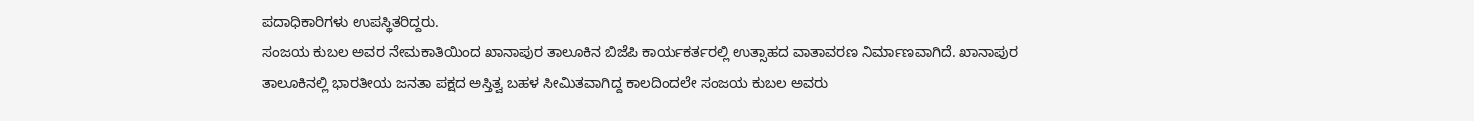ಪದಾಧಿಕಾರಿಗಳು ಉಪಸ್ಥಿತರಿದ್ದರು.
ಸಂಜಯ ಕುಬಲ ಅವರ ನೇಮಕಾತಿಯಿಂದ ಖಾನಾಪುರ ತಾಲೂಕಿನ ಬಿಜೆಪಿ ಕಾರ್ಯಕರ್ತರಲ್ಲಿ ಉತ್ಸಾಹದ ವಾತಾವರಣ ನಿರ್ಮಾಣವಾಗಿದೆ. ಖಾನಾಪುರ ತಾಲೂಕಿನಲ್ಲಿ ಭಾರತೀಯ ಜನತಾ ಪಕ್ಷದ ಅಸ್ತಿತ್ವ ಬಹಳ ಸೀಮಿತವಾಗಿದ್ದ ಕಾಲದಿಂದಲೇ ಸಂಜಯ ಕುಬಲ ಅವರು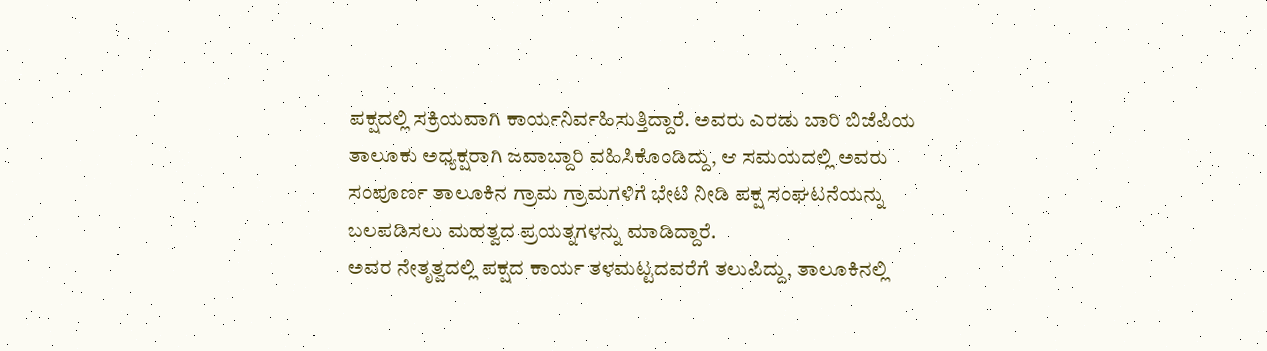ಪಕ್ಷದಲ್ಲಿ ಸಕ್ರಿಯವಾಗಿ ಕಾರ್ಯನಿರ್ವಹಿಸುತ್ತಿದ್ದಾರೆ. ಅವರು ಎರಡು ಬಾರಿ ಬಿಜೆಪಿಯ ತಾಲೂಕು ಅಧ್ಯಕ್ಷರಾಗಿ ಜವಾಬ್ದಾರಿ ವಹಿಸಿಕೊಂಡಿದ್ದು, ಆ ಸಮಯದಲ್ಲಿ ಅವರು ಸಂಪೂರ್ಣ ತಾಲೂಕಿನ ಗ್ರಾಮ ಗ್ರಾಮಗಳಿಗೆ ಭೇಟಿ ನೀಡಿ ಪಕ್ಷ ಸಂಘಟನೆಯನ್ನು ಬಲಪಡಿಸಲು ಮಹತ್ವದ ಪ್ರಯತ್ನಗಳನ್ನು ಮಾಡಿದ್ದಾರೆ.
ಅವರ ನೇತೃತ್ವದಲ್ಲಿ ಪಕ್ಷದ ಕಾರ್ಯ ತಳಮಟ್ಟದವರೆಗೆ ತಲುಪಿದ್ದು, ತಾಲೂಕಿನಲ್ಲಿ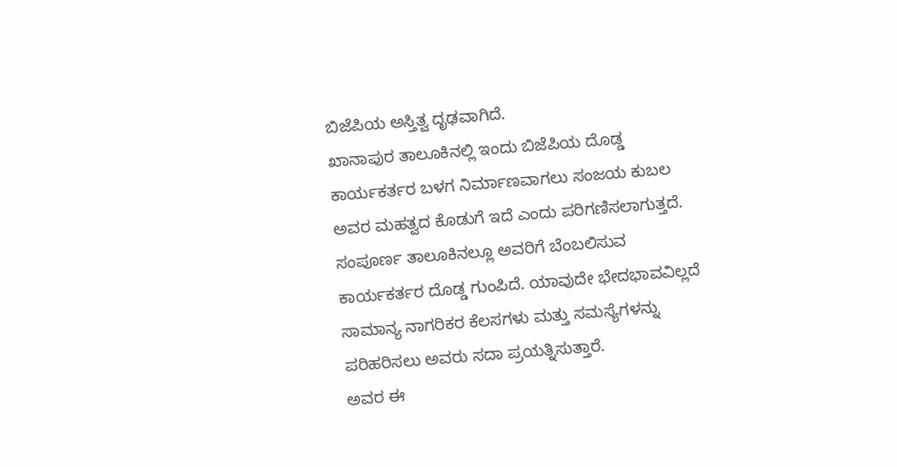ಬಿಜೆಪಿಯ ಅಸ್ತಿತ್ವ ದೃಢವಾಗಿದೆ.
ಖಾನಾಪುರ ತಾಲೂಕಿನಲ್ಲಿ ಇಂದು ಬಿಜೆಪಿಯ ದೊಡ್ಡ ಕಾರ್ಯಕರ್ತರ ಬಳಗ ನಿರ್ಮಾಣವಾಗಲು ಸಂಜಯ ಕುಬಲ ಅವರ ಮಹತ್ವದ ಕೊಡುಗೆ ಇದೆ ಎಂದು ಪರಿಗಣಿಸಲಾಗುತ್ತದೆ. ಸಂಪೂರ್ಣ ತಾಲೂಕಿನಲ್ಲೂ ಅವರಿಗೆ ಬೆಂಬಲಿಸುವ ಕಾರ್ಯಕರ್ತರ ದೊಡ್ಡ ಗುಂಪಿದೆ. ಯಾವುದೇ ಭೇದಭಾವವಿಲ್ಲದೆ ಸಾಮಾನ್ಯ ನಾಗರಿಕರ ಕೆಲಸಗಳು ಮತ್ತು ಸಮಸ್ಯೆಗಳನ್ನು ಪರಿಹರಿಸಲು ಅವರು ಸದಾ ಪ್ರಯತ್ನಿಸುತ್ತಾರೆ.
ಅವರ ಈ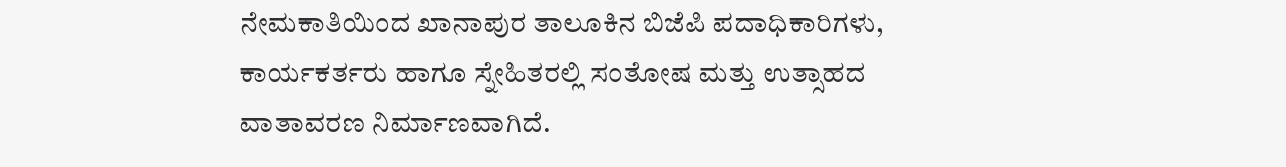ನೇಮಕಾತಿಯಿಂದ ಖಾನಾಪುರ ತಾಲೂಕಿನ ಬಿಜೆಪಿ ಪದಾಧಿಕಾರಿಗಳು, ಕಾರ್ಯಕರ್ತರು ಹಾಗೂ ಸ್ನೇಹಿತರಲ್ಲಿ ಸಂತೋಷ ಮತ್ತು ಉತ್ಸಾಹದ ವಾತಾವರಣ ನಿರ್ಮಾಣವಾಗಿದೆ.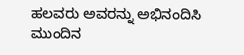ಹಲವರು ಅವರನ್ನು ಅಭಿನಂದಿಸಿ ಮುಂದಿನ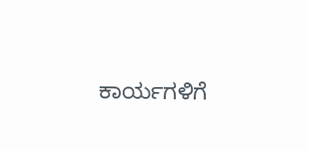ಕಾರ್ಯಗಳಿಗೆ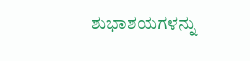ಶುಭಾಶಯಗಳನ್ನು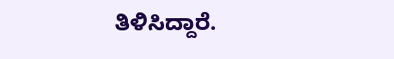ತಿಳಿಸಿದ್ದಾರೆ.